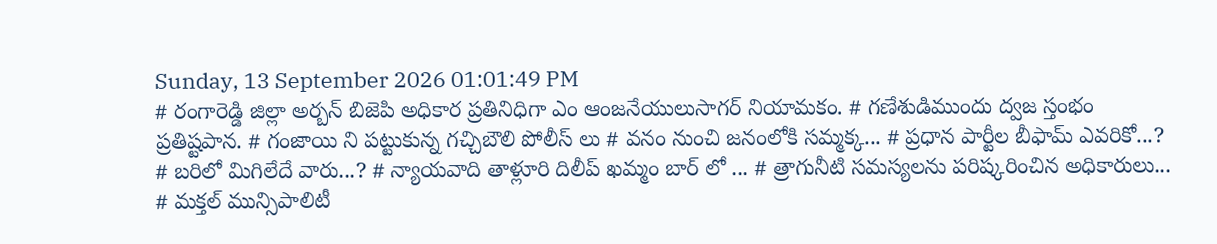Sunday, 13 September 2026 01:01:49 PM
# రంగారెడ్డి జిల్లా అర్బన్ బిజెపి అధికార ప్రతినిధిగా ఎం ఆంజనేయులుసాగర్ నియామకం. # గణేశుడిముందు ద్వజ స్తంభం ప్రతిష్టపాన. # గంజాయి ని పట్టుకున్న గచ్చిబౌలి పోలీస్ లు # వనం నుంచి జనంలోకి సమ్మక్క... # ప్రధాన పార్టీల బీఫామ్ ఎవరికో...? # బరిలో మిగిలేదే వారు...? # న్యాయవాది తాళ్లూరి దిలీప్ ఖమ్మం బార్ లో ... # త్రాగునీటి సమస్యలను పరిష్కరించిన అధికారులు... # మక్తల్ మున్సిపాలిటీ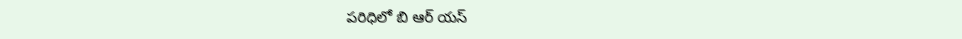పరిధిలో బి ఆర్ యస్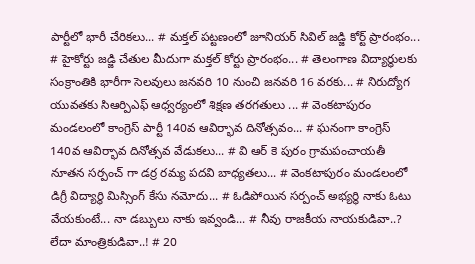పార్టీలో భారీ చేరికలు... # మక్తల్ పట్టణంలో జూనియర్ సివిల్ జడ్జి కోర్ట్ ప్రారంభం... # హైకోర్టు జడ్జి చేతుల మీదుగా మక్తల్ కోర్టు ప్రారంభం... # తెలంగాణ విద్యార్ధులకు సంక్రాంతికి భారీగా సెలవులు జనవరి 10 నుంచి జనవరి 16 వరకు... # నిరుద్యోగ యువతకు సిఆర్పిఎఫ్ ఆధ్వర్యంలో శిక్షణ తరగతులు ... # వెంకటాపురం మండలంలో కాంగ్రెస్ పార్టీ 140వ ఆవిర్భావ దినోత్సవం... # ఘనంగా కాంగ్రెస్ 140వ ఆవిర్భావ దినోత్సవ వేడుకలు... # వి ఆర్ కె పురం గ్రామపంచాయతీ నూతన సర్పంచ్ గా డర్ర రమ్య పదవి బాధ్యతలు... # వెంకటాపురం మండలంలో డిగ్రీ విద్యార్థి మిస్సింగ్ కేసు నమోదు... # ఓడిపోయిన సర్పంచ్ అభ్యర్థి నాకు ఓటు వేయకుంటే... నా డబ్బులు నాకు ఇవ్వండి... # నీవు రాజకీయ నాయకుడివా..? లేదా మాంత్రికుడివా..! # 20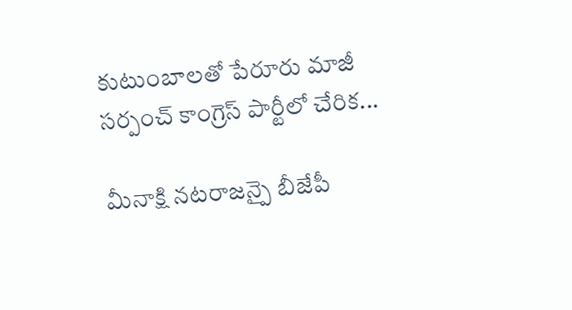కుటుంబాలతో పేరూరు మాజీ సర్పంచ్ కాంగ్రెస్ పార్టీలో చేరిక...

మీనాక్షి నటరాజన్పై బీజేపీ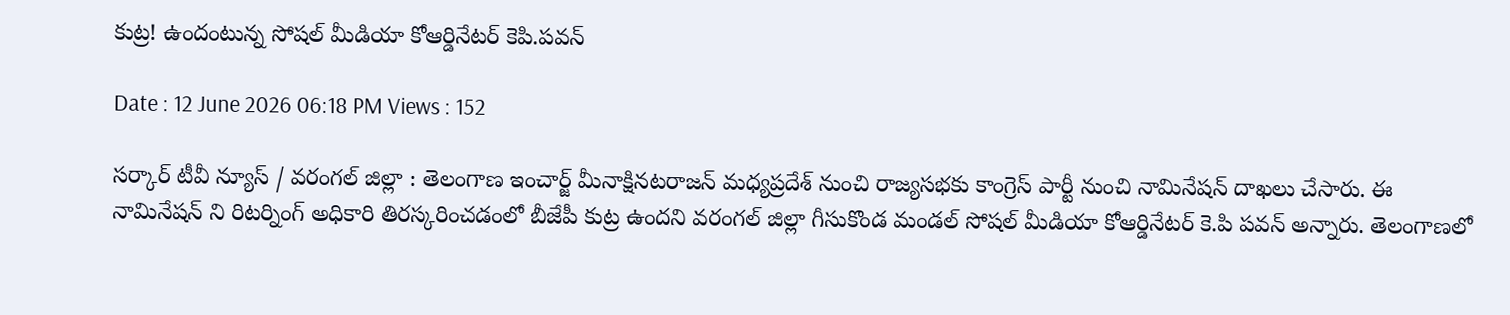కుట్ర! ఉందంటున్న సోషల్ మీడియా కోఆర్డినేటర్ కెపి.పవన్

Date : 12 June 2026 06:18 PM Views : 152

సర్కార్ టీవీ న్యూస్ / వరంగల్ జిల్లా : తెలంగాణ ఇంచార్జ్ మీనాక్షినటరాజన్ మధ్యప్రదేశ్ నుంచి రాజ్యసభకు కాంగ్రెస్ పార్టీ నుంచి నామినేషన్ దాఖలు చేసారు. ఈ నామినేషన్ ని రిటర్నింగ్ అధికారి తిరస్కరించడంలో బీజేపీ కుట్ర ఉందని వరంగల్ జిల్లా గీసుకొండ మండల్ సోషల్ మీడియా కోఆర్డినేటర్ కె.పి పవన్ అన్నారు. తెలంగాణలో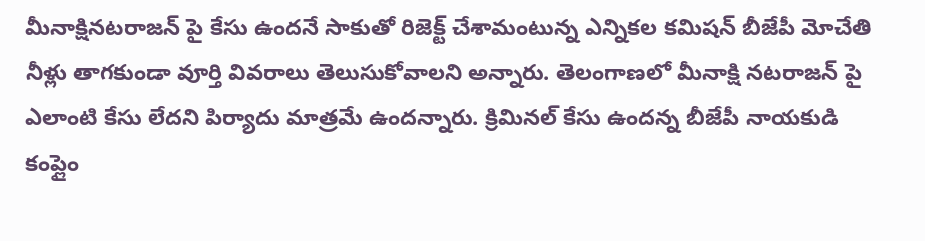మీనాక్షినటరాజన్ పై కేసు ఉందనే సాకుతో రిజెక్ట్ చేశామంటున్న ఎన్నికల కమిషన్ బీజేపీ మోచేతి నీళ్లు తాగకుండా వూర్తి వివరాలు తెలుసుకోవాలని అన్నారు. తెలంగాణలో మీనాక్షి నటరాజన్ పై ఎలాంటి కేసు లేదని పిర్యాదు మాత్రమే ఉందన్నారు. క్రిమినల్ కేసు ఉందన్న బీజేపీ నాయకుడి కంప్లైం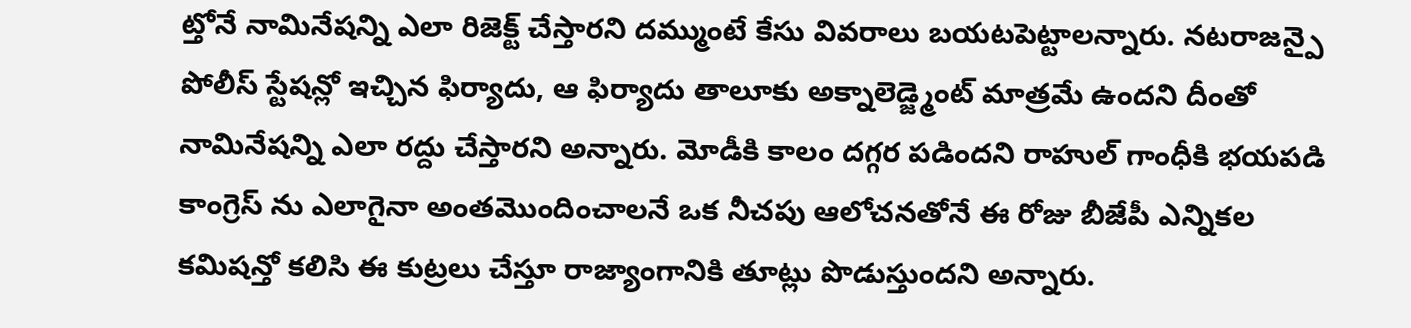ట్తోనే నామినేషన్ని ఎలా రిజెక్ట్ చేస్తారని దమ్ముంటే కేసు వివరాలు బయటపెట్టాలన్నారు. నటరాజన్పై పోలీస్ స్టేషన్లో ఇచ్చిన ఫిర్యాదు, ఆ ఫిర్యాదు తాలూకు అక్నాలెడ్జ్మెంట్ మాత్రమే ఉందని దీంతో నామినేషన్ని ఎలా రద్దు చేస్తారని అన్నారు. మోడీకి కాలం దగ్గర పడిందని రాహుల్ గాంధీకి భయపడి కాంగ్రెస్ ను ఎలాగైనా అంతమొందించాలనే ఒక నీచపు ఆలోచనతోనే ఈ రోజు బీజేపీ ఎన్నికల కమిషన్తో కలిసి ఈ కుట్రలు చేస్తూ రాజ్యాంగానికి తూట్లు పొడుస్తుందని అన్నారు.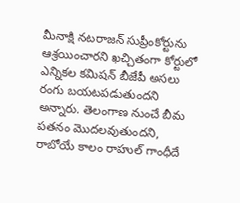మీనాక్షి నటరాజన్ సుప్రీంకోర్టును ఆశ్రయించారని ఖచ్చితంగా కోర్టులో ఎన్నికల కమిషన్ బీజేపీ అసలు రంగు బయటపడుతుందని అన్నారు. తెలంగాణ నుంచే బీమ పతనం మొదలవుతుందని, రాబోయే కాలం రాహుల్ గాంధీదే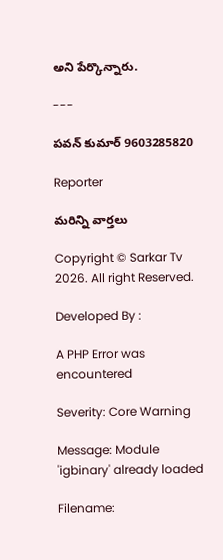అని పేర్కొన్నారు.

---

పవన్ కుమార్ 9603285820

Reporter

మరిన్ని వార్తలు

Copyright © Sarkar Tv 2026. All right Reserved.

Developed By :

A PHP Error was encountered

Severity: Core Warning

Message: Module 'igbinary' already loaded

Filename: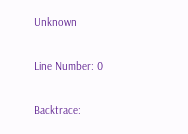Unknown

Line Number: 0

Backtrace: